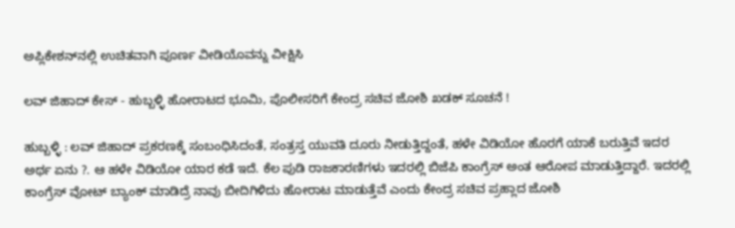ಅಪ್ಲಿಕೇಶನ್‌ನಲ್ಲಿ ಉಚಿತವಾಗಿ ಪೂರ್ಣ ವೀಡಿಯೊವನ್ನು ವೀಕ್ಷಿಸಿ

ಲವ್ ಜಿಹಾದ್ ಕೇಸ್ - ಹುಬ್ಬಳ್ಳಿ ಹೋರಾಟದ ಭೂಮಿ, ಪೊಲೀಸರಿಗೆ ಕೇಂದ್ರ ಸಚಿವ ಜೋಶಿ ಖಡಕ್ ಸೂಚನೆ !

ಹುಬ್ಬಳ್ಳಿ : ಲವ್ ಜಿಹಾದ್ ಪ್ರಕರಣಕ್ಕೆ ಸಂಬಂಧಿಸಿದಂತೆ, ಸಂತ್ರಸ್ತ ಯುವತಿ ದೂರು ನೀಡುತ್ತಿದ್ದಂತೆ, ಹಳೇ ವಿಡಿಯೋ ಹೊರಗೆ ಯಾಕೆ ಬರುತ್ತಿವೆ ಇದರ ಅರ್ಥ ಏನು ?. ಆ ಹಳೇ ವಿಡಿಯೋ ಯಾರ ಕಡೆ ಇದೆ. ಕೆಲ ಪುಡಿ ರಾಜಕಾರಣಿಗಳು ಇದರಲ್ಲಿ ಬಿಜೆಪಿ ಕಾಂಗ್ರೆಸ್ ಅಂತ ಆರೋಪ ಮಾಡುತ್ತಿದ್ದಾರೆ. ಇದರಲ್ಲಿ ಕಾಂಗ್ರೆಸ್ ವೋಟ್ ಬ್ಯಾಂಕ್ ಮಾಡಿದ್ರೆ ನಾವು ಬೀದಿಗಿಳಿದು ಹೋರಾಟ ಮಾಡುತ್ತೆವೆ ಎಂದು ಕೇಂದ್ರ ಸಚಿವ ಪ್ರಹ್ಲಾದ ಜೋಶಿ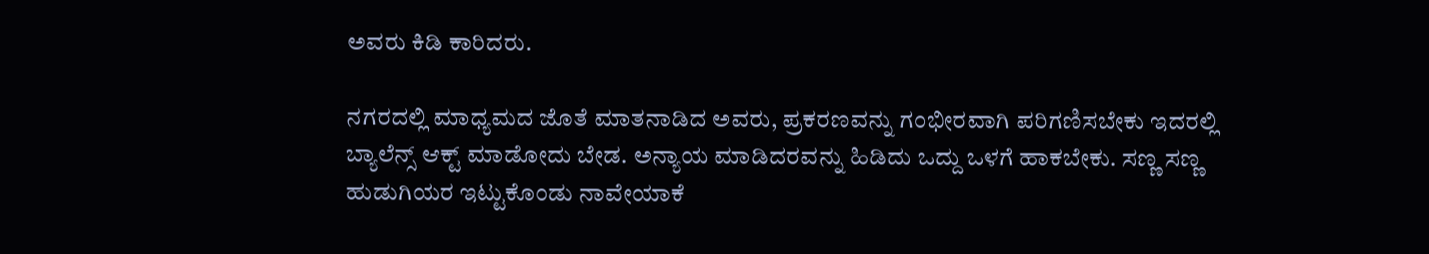ಅವರು ಕಿಡಿ ಕಾರಿದರು.

ನಗರದಲ್ಲಿ ಮಾಧ್ಯಮದ ಜೊತೆ ಮಾತನಾಡಿದ ಅವರು, ಪ್ರಕರಣವನ್ನು ಗಂಭೀರವಾಗಿ ಪರಿಗಣಿಸಬೇಕು ಇದರಲ್ಲಿ ಬ್ಯಾಲೆನ್ಸ್ ಆಕ್ಟ್ ಮಾಡೋದು ಬೇಡ. ಅನ್ಯಾಯ ಮಾಡಿದರವನ್ನು ಹಿಡಿದು ಒದ್ದು ಒಳಗೆ ಹಾಕಬೇಕು. ಸಣ್ಣ ಸಣ್ಣ ಹುಡುಗಿಯರ ಇಟ್ಟುಕೊಂಡು ನಾವೇಯಾಕೆ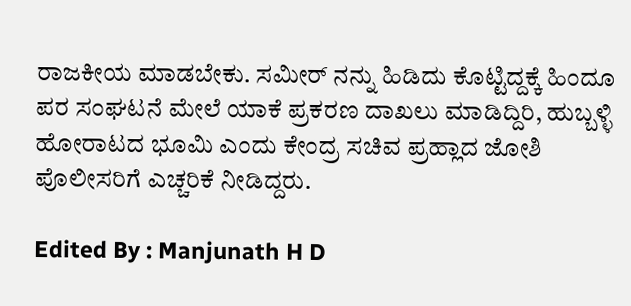ರಾಜಕೀಯ ಮಾಡಬೇಕು. ಸಮೀರ್ ನನ್ನು ಹಿಡಿದು ಕೊಟ್ಟಿದ್ದಕ್ಕೆ ಹಿಂದೂ ಪರ ಸಂಘಟನೆ ಮೇಲೆ ಯಾಕೆ ಪ್ರಕರಣ ದಾಖಲು ಮಾಡಿದ್ದಿರಿ, ಹುಬ್ಬಳ್ಳಿ ಹೋರಾಟದ ಭೂಮಿ ಎಂದು ಕೇಂದ್ರ ಸಚಿವ ಪ್ರಹ್ಲಾದ ಜೋಶಿ ಪೊಲೀಸರಿಗೆ ಎಚ್ಚರಿಕೆ ನೀಡಿದ್ದರು.

Edited By : Manjunath H D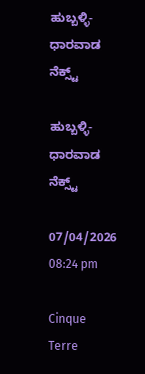ಹುಬ್ಬಳ್ಳಿ-ಧಾರವಾಡ ನೆಕ್ಸ್ಟ್

ಹುಬ್ಬಳ್ಳಿ-ಧಾರವಾಡ ನೆಕ್ಸ್ಟ್

07/04/2026 08:24 pm

Cinque Terre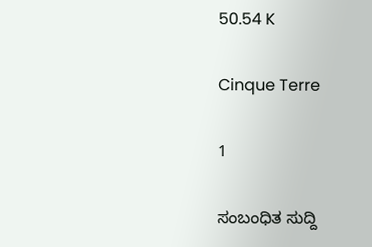50.54 K

Cinque Terre

1

ಸಂಬಂಧಿತ ಸುದ್ದಿ